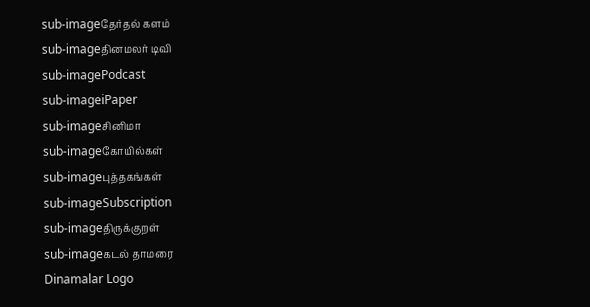sub-imageதேர்தல் களம்
sub-imageதினமலர் டிவி
sub-imagePodcast
sub-imageiPaper
sub-imageசினிமா
sub-imageகோயில்கள்
sub-imageபுத்தகங்கள்
sub-imageSubscription
sub-imageதிருக்குறள்
sub-imageகடல் தாமரை
Dinamalar Logo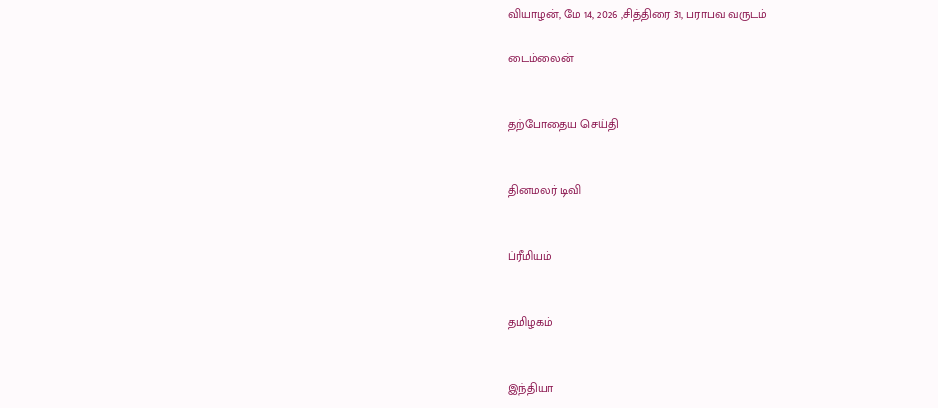வியாழன், மே 14, 2026 ,சித்திரை 31, பராபவ வருடம்

டைம்லைன்


தற்போதைய செய்தி


தினமலர் டிவி


ப்ரீமியம்


தமிழகம்


இந்தியா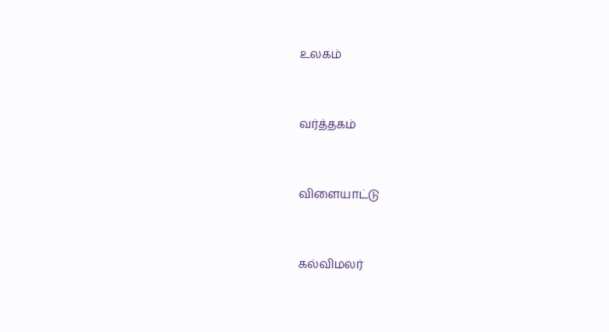உலகம்


வர்த்தகம்


விளையாட்டு


கல்விமலர்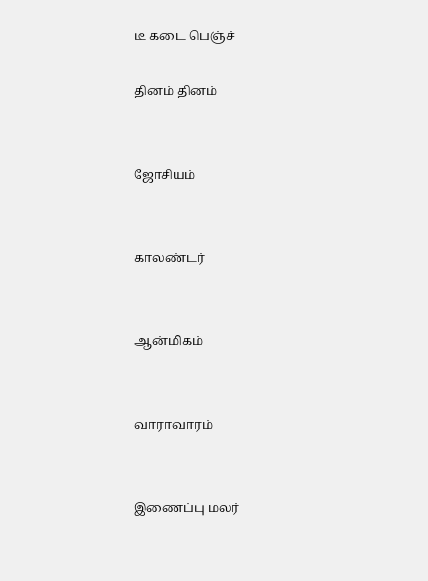டீ கடை பெஞ்ச்

தினம் தினம்


ஜோசியம்


காலண்டர்


ஆன்மிகம்


வாராவாரம்


இணைப்பு மலர்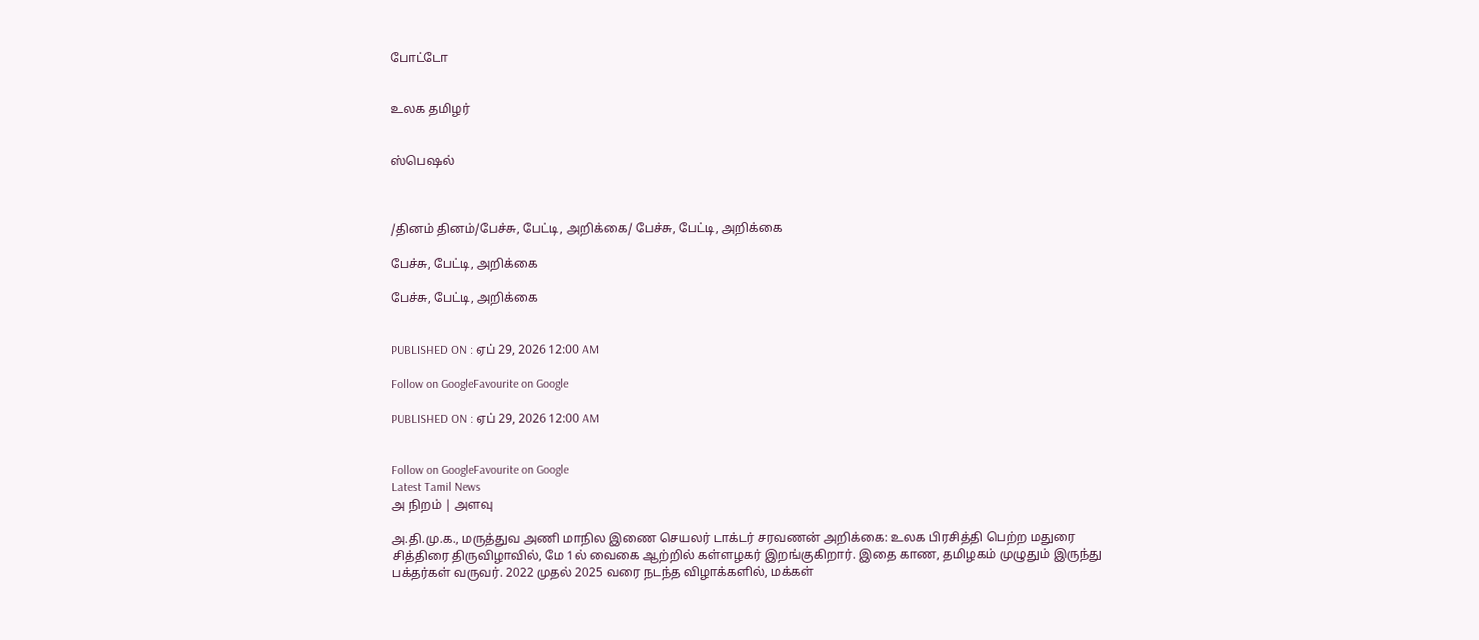போட்டோ


உலக தமிழர்


ஸ்பெஷல்



/தினம் தினம்/பேச்சு, பேட்டி, அறிக்கை/ பேச்சு, பேட்டி, அறிக்கை

பேச்சு, பேட்டி, அறிக்கை

பேச்சு, பேட்டி, அறிக்கை


PUBLISHED ON : ஏப் 29, 2026 12:00 AM

Follow on GoogleFavourite on Google

PUBLISHED ON : ஏப் 29, 2026 12:00 AM


Follow on GoogleFavourite on Google
Latest Tamil News
அ நிறம் | அளவு

அ.தி.மு.க., மருத்துவ அணி மாநில இணை செயலர் டாக்டர் சரவணன் அறிக்கை: உலக பிரசித்தி பெற்ற மதுரை சித்திரை திருவிழாவில், மே 1ல் வைகை ஆற்றில் கள்ளழகர் இறங்குகிறார். இதை காண, தமிழகம் முழுதும் இருந்து பக்தர்கள் வருவர். 2022 முதல் 2025 வரை நடந்த விழாக்களில், மக்கள்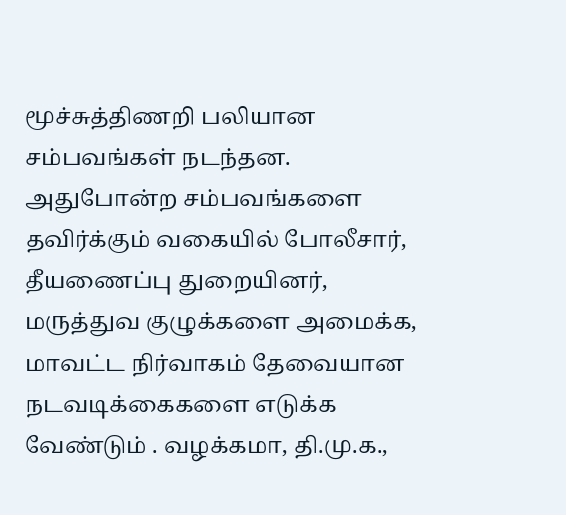மூச்சுத்திணறி பலியான சம்பவங்கள் நடந்தன. அதுபோன்ற சம்பவங்களை தவிர்க்கும் வகையில் போலீசார், தீயணைப்பு துறையினர், மருத்துவ குழுக்களை அமைக்க, மாவட்ட நிர்வாகம் தேவையான நடவடிக்கைகளை எடுக்க வேண்டும் . வழக்கமா, தி.மு.க.,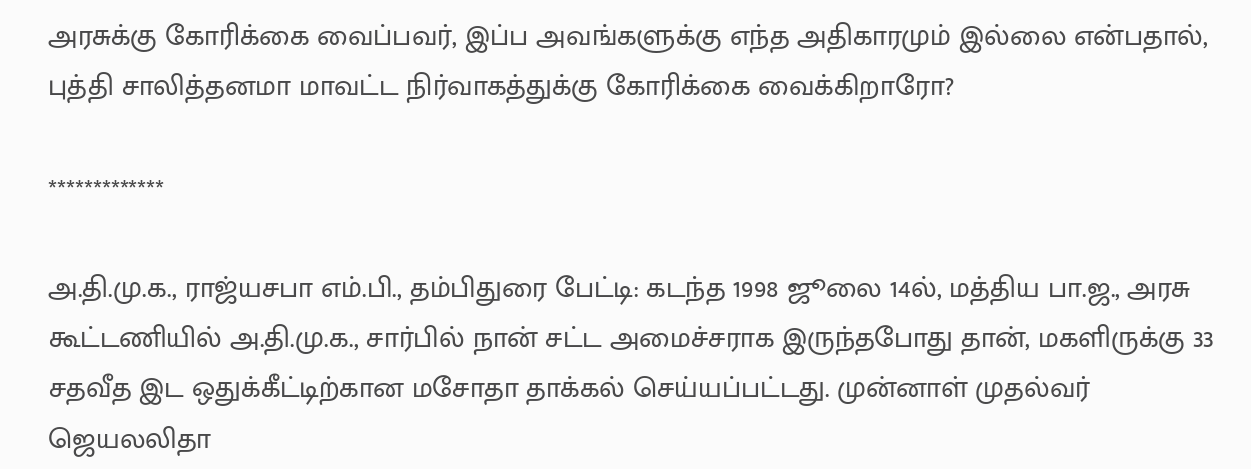அரசுக்கு கோரிக்கை வைப்பவர், இப்ப அவங்களுக்கு எந்த அதிகாரமும் இல்லை என்பதால், புத்தி சாலித்தனமா மாவட்ட நிர்வாகத்துக்கு கோரிக்கை வைக்கிறாரோ?

*************

அ.தி.மு.க., ராஜ்யசபா எம்.பி., தம்பிதுரை பேட்டி: கடந்த 1998 ஜூலை 14ல், மத்திய பா.ஜ., அரசு கூட்டணியில் அ.தி.மு.க., சார்பில் நான் சட்ட அமைச்சராக இருந்தபோது தான், மகளிருக்கு 33 சதவீத இட ஒதுக்கீட்டிற்கான மசோதா தாக்கல் செய்யப்பட்டது. முன்னாள் முதல்வர் ஜெயலலிதா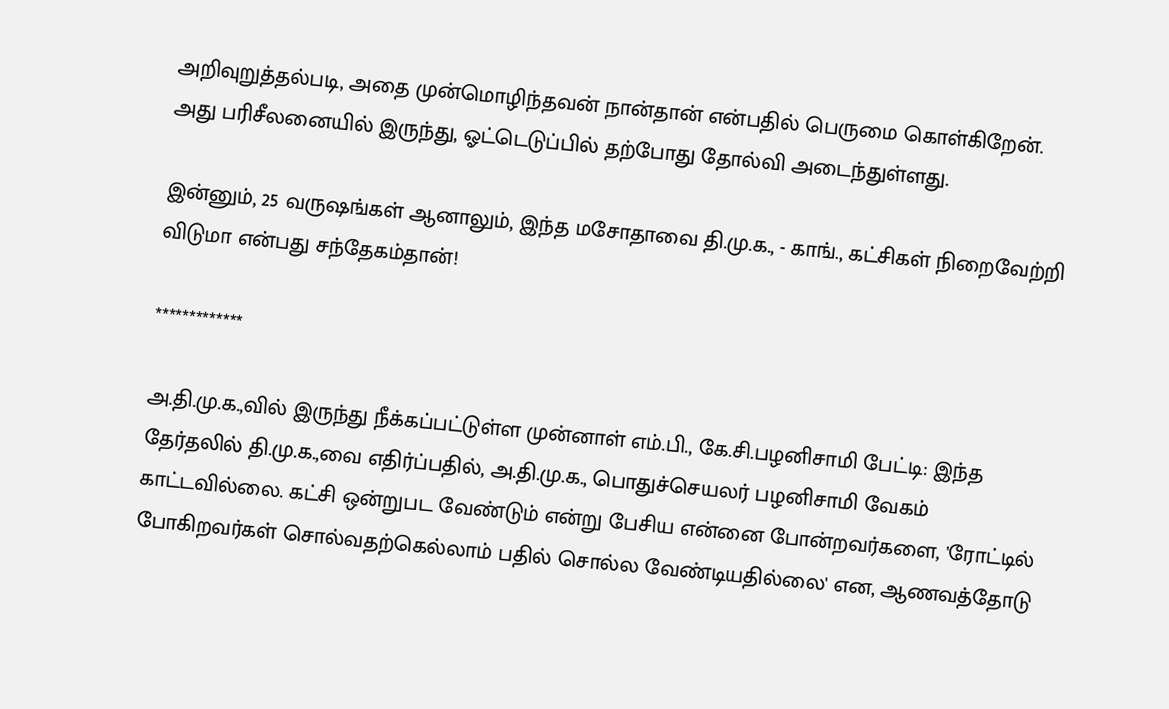அறிவுறுத்தல்படி, அதை முன்மொழிந்தவன் நான்தான் என்பதில் பெருமை கொள்கிறேன். அது பரிசீலனையில் இருந்து, ஓட்டெடுப்பில் தற்போது தோல்வி அடைந்துள்ளது.

இன்னும், 25 வருஷங்கள் ஆனாலும், இந்த மசோதாவை தி.மு.க., - காங்., கட்சிகள் நிறைவேற்றி விடுமா என்பது சந்தேகம்தான்!

*************

அ.தி.மு.க.,வில் இருந்து நீக்கப்பட்டுள்ள முன்னாள் எம்.பி., கே.சி.பழனிசாமி பேட்டி: இந்த தேர்தலில் தி.மு.க.,வை எதிர்ப்பதில், அ.தி.மு.க., பொதுச்செயலர் பழனிசாமி வேகம் காட்டவில்லை. கட்சி ஒன்றுபட வேண்டும் என்று பேசிய என்னை போன்றவர்களை, 'ரோட்டில் போகிறவர்கள் சொல்வதற்கெல்லாம் பதில் சொல்ல வேண்டியதில்லை' என, ஆணவத்தோடு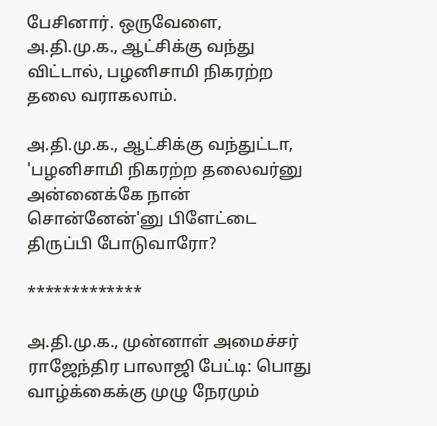பேசினார். ஒருவேளை, அ.தி.மு.க., ஆட்சிக்கு வந்து விட்டால், பழனிசாமி நிகரற்ற தலை வராகலாம்.

அ.தி.மு.க., ஆட்சிக்கு வந்துட்டா, 'பழனிசாமி நிகரற்ற தலைவர்னு அன்னைக்கே நான் சொன்னேன்'னு பிளேட்டை திருப்பி போடுவாரோ?

*************

அ.தி.மு.க., முன்னாள் அமைச்சர் ராஜேந்திர பாலாஜி பேட்டி: பொது வாழ்க்கைக்கு முழு நேரமும்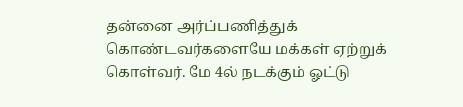தன்னை அர்ப்பணித்துக் கொண்டவர்களையே மக்கள் ஏற்றுக் கொள்வர். மே 4ல் நடக்கும் ஓட்டு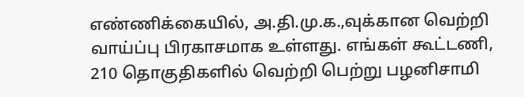எண்ணிக்கையில், அ.தி.மு.க.,வுக்கான வெற்றி வாய்ப்பு பிரகாசமாக உள்ளது. எங்கள் கூட்டணி, 210 தொகுதிகளில் வெற்றி பெற்று பழனிசாமி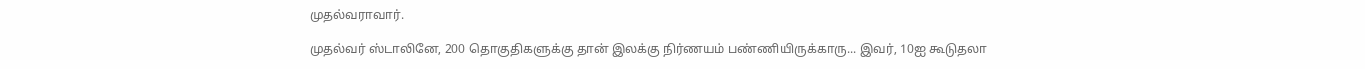முதல்வராவார்.

முதல்வர் ஸ்டாலினே, 200 தொகுதிகளுக்கு தான் இலக்கு நிர்ணயம் பண்ணியிருக்காரு... இவர், 10ஐ கூடுதலா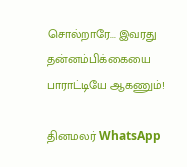சொல்றாரே... இவரது தன்னம்பிக்கையை பாராட்டியே ஆகணும்!

தினமலர் WhatsApp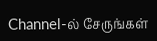Channel-ல் சேருங்கள்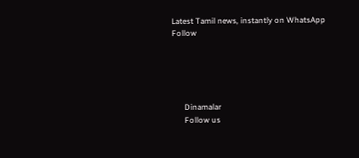Latest Tamil news, instantly on WhatsApp
Follow





      Dinamalar
      Follow us